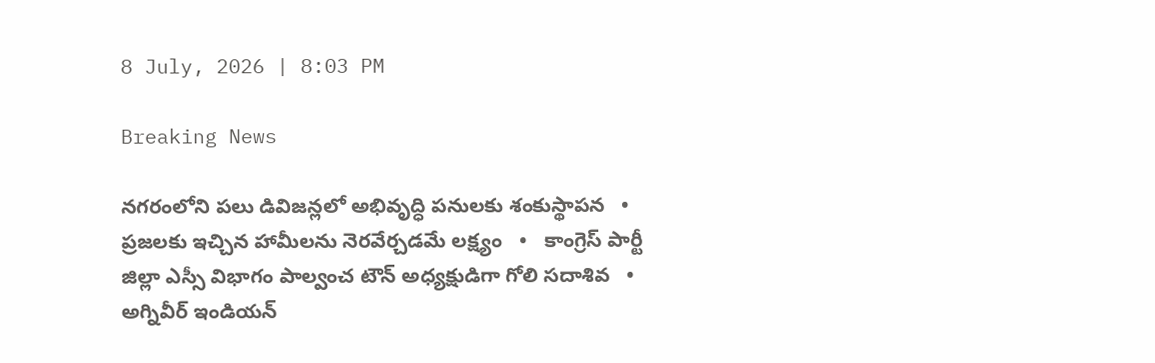8 July, 2026 | 8:03 PM

Breaking News

నగరంలోని పలు డివిజన్లలో అభివృద్ధి పనులకు శంకుస్థాపన   •   ప్రజలకు ఇచ్చిన హామీలను నెరవేర్చడమే లక్ష్యం   •   కాంగ్రెస్ పార్టీ జిల్లా ఎస్సీ విభాగం పాల్వంచ టౌన్ అధ్యక్షుడిగా గోలి సదాశివ   •   అగ్నివీర్ ఇండియన్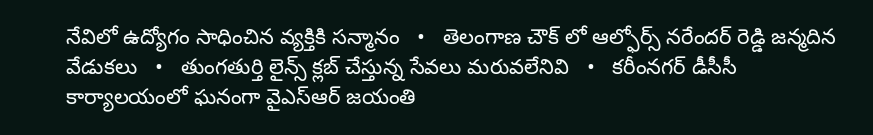నేవిలో ఉద్యోగం సాధించిన వ్యక్తికి సన్మానం   •   తెలంగాణ చౌక్ లో ఆల్ఫోర్స్ నరేందర్ రెడ్డి జన్మదిన వేడుకలు   •   తుంగతుర్తి లైన్స్ క్లబ్ చేస్తున్న సేవలు మరువలేనివి   •   కరీంనగర్ డీసీసీ కార్యాలయంలో ఘనంగా వైఎస్ఆర్ జయంతి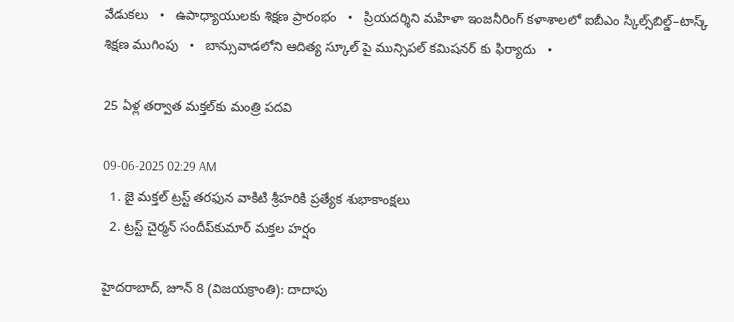వేడుకలు   •   ఉపాధ్యాయులకు శిక్షణ ప్రారంభం   •   ప్రియదర్శిని మహిళా ఇంజనీరింగ్ కళాశాలలో ఐబీఎం స్కిల్స్‌బిల్డ్–టాస్క్ శిక్షణ ముగింపు   •   బాన్సువాడలోని ఆదిత్య స్కూల్ పై మున్సిపల్ కమిషనర్ కు ఫిర్యాదు   •

25 ఏళ్ల తర్వాత మక్తల్‌కు మంత్రి పదవి

09-06-2025 02:29 AM
  1. జై మక్తల్ ట్రస్ట్ తరఫున వాకిటి శ్రీహరికి ప్రత్యేక శుభాకాంక్షలు
  2. ట్రస్ట్ చైర్మన్ సందీప్‌కుమార్ మక్తల హర్షం

హైదరాబాద్, జూన్ 8 (విజయక్రాంతి): దాదాపు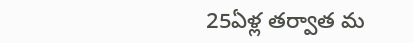25ఏళ్ల తర్వాత మ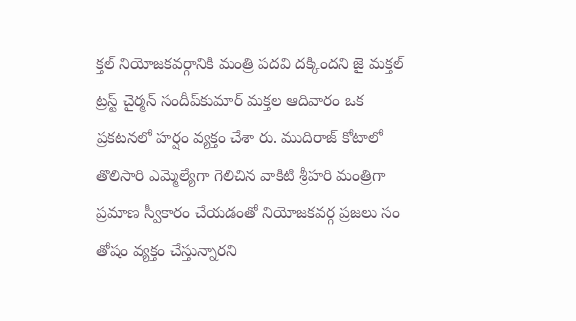క్తల్ నియోజకవర్గానికి మంత్రి పదవి దక్కిందని జై మక్తల్ ట్రస్ట్ చైర్మన్ సందీప్‌కుమార్ మక్తల ఆదివారం ఒక ప్రకటనలో హర్షం వ్యక్తం చేశా రు. ముదిరాజ్ కోటాలో తొలిసారి ఎమ్మెల్యేగా గెలిచిన వాకిటి శ్రీహరి మంత్రిగా ప్రమాణ స్వీకారం చేయడంతో నియోజకవర్గ ప్రజలు సం తోషం వ్యక్తం చేస్తున్నారని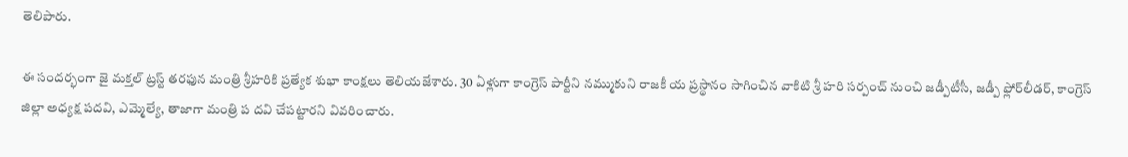తెలిపారు.

ఈ సందర్భంగా జై మక్తల్ ట్రస్ట్ తరఫున మంత్రి శ్రీహరికి ప్రత్యేక శుభా కాంక్షలు తెలియజేశారు. 30 ఏళ్లుగా కాంగ్రెస్ పార్టీని నమ్ముకుని రాజకీ య ప్రస్థానం సాగించిన వాకిటి శ్రీ హరి సర్పంచ్ నుంచి జడ్పీటీసీ, జడ్పీ ఫ్లోర్‌లీడర్, కాంగ్రెస్ జిల్లా అధ్యక్ష పదవి, ఎమ్మెల్యే, తాజాగా మంత్రి ప దవి చేపట్టారని వివరించారు.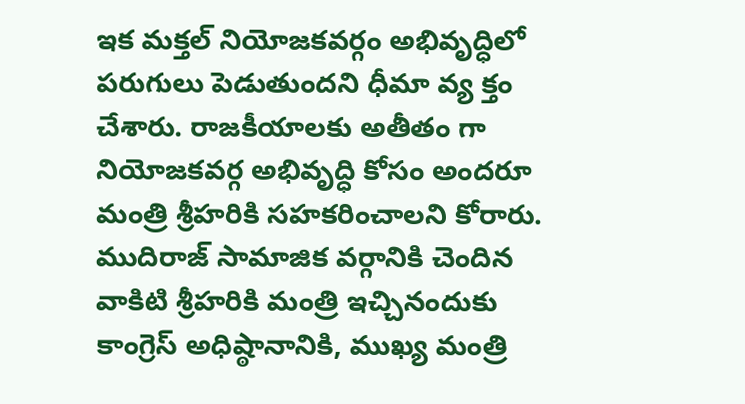ఇక మక్తల్ నియోజకవర్గం అభివృద్ధిలో పరుగులు పెడుతుందని ధీమా వ్య క్తం చేశారు. రాజకీయాలకు అతీతం గా నియోజకవర్గ అభివృద్ధి కోసం అందరూ మంత్రి శ్రీహరికి సహకరించాలని కోరారు. ముదిరాజ్ సామాజిక వర్గానికి చెందిన వాకిటి శ్రీహరికి మంత్రి ఇచ్చినందుకు కాంగ్రెస్ అధిష్ఠానానికి, ముఖ్య మంత్రి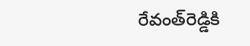రేవంత్‌రెడ్డికి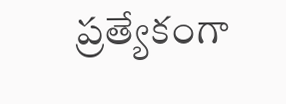ప్రత్యేకంగా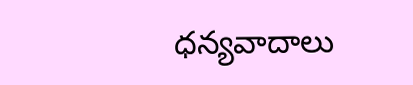ధన్యవాదాలు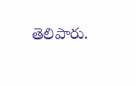తెలిపారు.